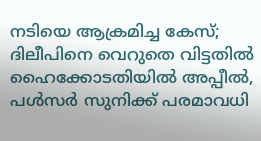നടിയെ ആക്രമിച്ച കേസ്; ദിലീപിനെ വെറുതെ വിട്ടതില്‍ ഹൈക്കോടതിയിൽ അപ്പീല്‍, പള്‍സര്‍ സുനിക്ക് പരമാവധി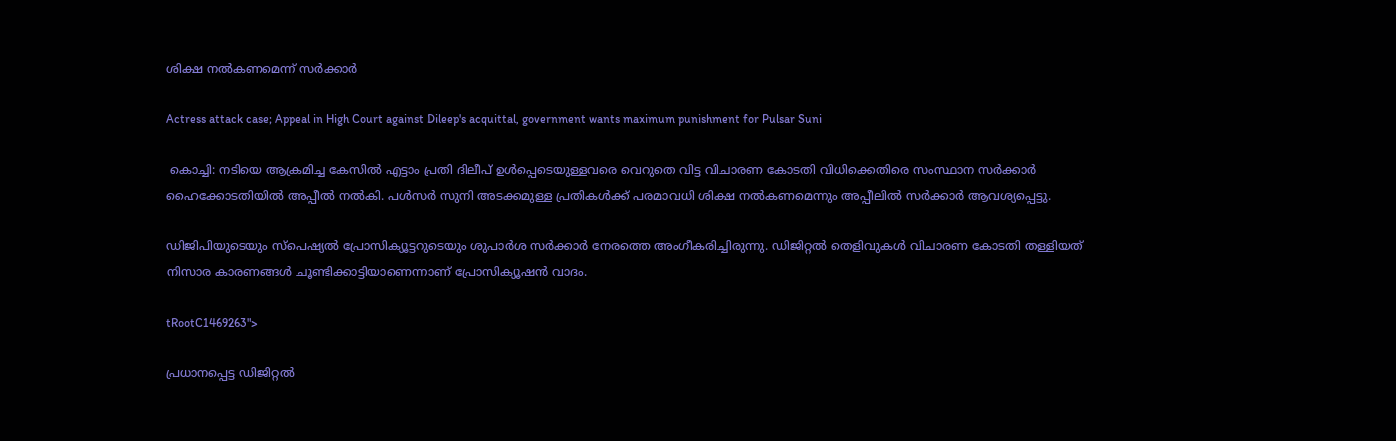ശിക്ഷ നല്‍കണമെന്ന് സര്‍ക്കാര്‍

Actress attack case; Appeal in High Court against Dileep's acquittal, government wants maximum punishment for Pulsar Suni

 കൊച്ചി: നടിയെ ആക്രമിച്ച കേസിൽ എട്ടാം പ്രതി ദിലീപ് ഉൾപ്പെടെയുള്ളവരെ വെറുതെ വിട്ട വിചാരണ കോടതി വിധിക്കെതിരെ സംസ്ഥാന സർക്കാർ ഹൈക്കോടതിയിൽ അപ്പീൽ നൽകി. പള്‍സര്‍ സുനി അടക്കമുള്ള പ്രതികള്‍ക്ക് പരമാവധി ശിക്ഷ നല്‍കണമെന്നും അപ്പീലില്‍ സർക്കാർ ആവശ്യപ്പെട്ടു.

ഡിജിപിയുടെയും സ്‌പെഷ്യല്‍ പ്രോസിക്യൂട്ടറുടെയും ശുപാര്‍ശ സര്‍ക്കാര്‍ നേരത്തെ അംഗീകരിച്ചിരുന്നു. ഡിജിറ്റല്‍ തെളിവുകള്‍ വിചാരണ കോടതി തള്ളിയത് നിസാര കാരണങ്ങള്‍ ചൂണ്ടിക്കാട്ടിയാണെന്നാണ് പ്രോസിക്യൂഷന്‍ വാദം.

tRootC1469263">

പ്രധാനപ്പെട്ട ഡിജിറ്റല്‍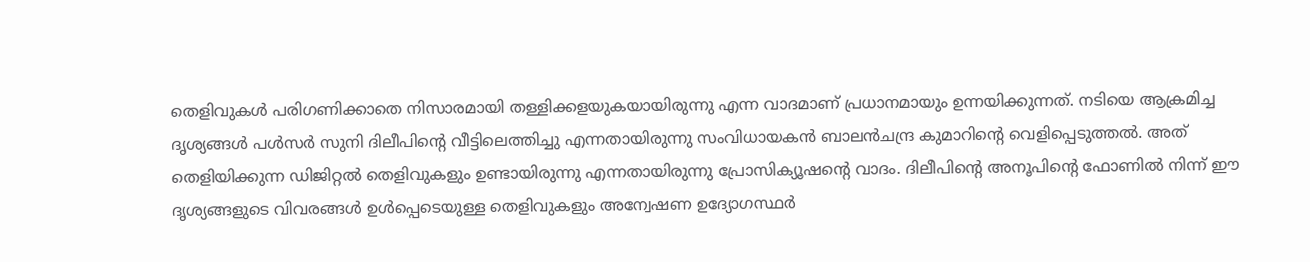തെളിവുകള്‍ പരിഗണിക്കാതെ നിസാരമായി തള്ളിക്കളയുകയായിരുന്നു എന്ന വാദമാണ് പ്രധാനമായും ഉന്നയിക്കുന്നത്. നടിയെ ആക്രമിച്ച ദൃശ്യങ്ങള്‍ പള്‍സര്‍ സുനി ദിലീപിന്റെ വീട്ടിലെത്തിച്ചു എന്നതായിരുന്നു സംവിധായകന്‍ ബാലന്‍ചന്ദ്ര കുമാറിന്റെ വെളിപ്പെടുത്തല്‍. അത് തെളിയിക്കുന്ന ഡിജിറ്റല്‍ തെളിവുകളും ഉണ്ടായിരുന്നു എന്നതായിരുന്നു പ്രോസിക്യൂഷന്റെ വാദം. ദിലീപിന്റെ അനൂപിന്റെ ഫോണില്‍ നിന്ന് ഈ ദൃശ്യങ്ങളുടെ വിവരങ്ങള്‍ ഉള്‍പ്പെടെയുള്ള തെളിവുകളും അന്വേഷണ ഉദ്യോഗസ്ഥര്‍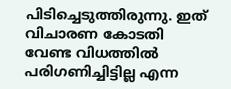പിടിച്ചെടുത്തിരുന്നു. ഇത് വിചാരണ കോടതി വേണ്ട വിധത്തില്‍ പരിഗണിച്ചിട്ടില്ല എന്ന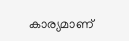കാര്യമാണ്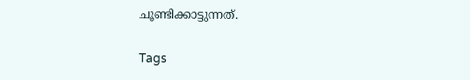ചൂണ്ടിക്കാട്ടുന്നത്.

Tags